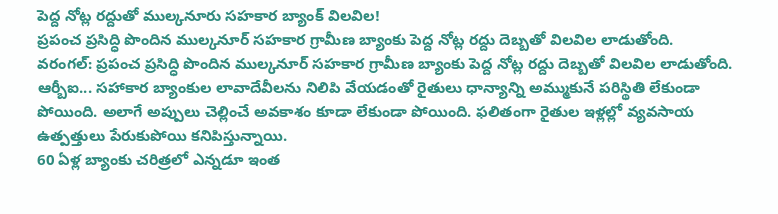పెద్ద నోట్ల రద్దుతో ముల్కనూరు సహకార బ్యాంక్ విలవిల!
ప్రపంచ ప్రసిద్ధి పొందిన ముల్కనూర్ సహకార గ్రామీణ బ్యాంకు పెద్ద నోట్ల రద్దు దెబ్బతో విలవిల లాడుతోంది.
వరంగల్: ప్రపంచ ప్రసిద్ధి పొందిన ముల్కనూర్ సహకార గ్రామీణ బ్యాంకు పెద్ద నోట్ల రద్దు దెబ్బతో విలవిల లాడుతోంది. ఆర్బీఐ... సహాకార బ్యాంకుల లావాదేవీలను నిలిపి వేయడంతో రైతులు ధాన్యాన్ని అమ్ముకునే పరిస్థితి లేకుండా పోయింది. అలాగే అప్పులు చెల్లించే అవకాశం కూడా లేకుండా పోయింది. ఫలితంగా రైతుల ఇళ్లల్లో వ్యవసాయ ఉత్పత్తులు పేరుకుపోయి కనిపిస్తున్నాయి.
60 ఏళ్ల బ్యాంకు చరిత్రలో ఎన్నడూ ఇంత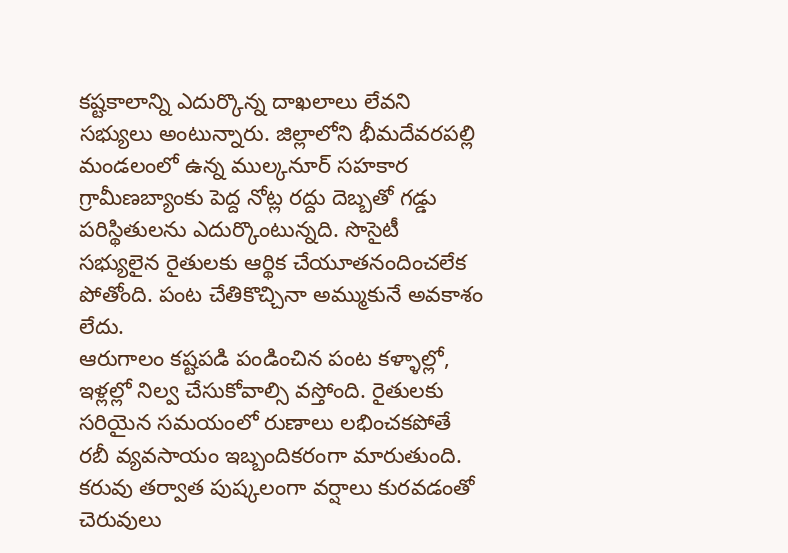కష్టకాలాన్ని ఎదుర్కొన్న దాఖలాలు లేవని సభ్యులు అంటున్నారు. జిల్లాలోని భీమదేవరపల్లి మండలంలో ఉన్న ముల్కనూర్ సహకార గ్రామీణబ్యాంకు పెద్ద నోట్ల రద్దు దెబ్బతో గడ్డు పరిస్థితులను ఎదుర్కొంటున్నది. సొసైటీ సభ్యులైన రైతులకు ఆర్థిక చేయూతనందించలేక పోతోంది. పంట చేతికొచ్చినా అమ్ముకునే అవకాశం లేదు.
ఆరుగాలం కష్టపడి పండించిన పంట కళ్ళాల్లో, ఇళ్లల్లో నిల్వ చేసుకోవాల్సి వస్తోంది. రైతులకు సరియైన సమయంలో రుణాలు లభించకపోతే రబీ వ్యవసాయం ఇబ్బందికరంగా మారుతుంది. కరువు తర్వాత పుష్కలంగా వర్షాలు కురవడంతో చెరువులు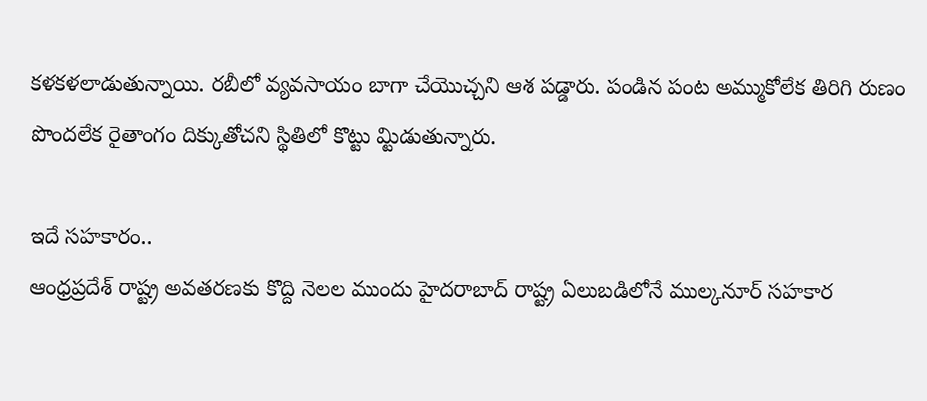కళకళలాడుతున్నాయి. రబీలో వ్యవసాయం బాగా చేయొచ్చని ఆశ పడ్డారు. పండిన పంట అమ్ముకోలేక తిరిగి రుణం పొందలేక రైతాంగం దిక్కుతోచని స్థితిలో కొట్టు మ్టిడుతున్నారు.

ఇదే సహకారం..
ఆంధ్రప్రదేశ్ రాష్ట్ర అవతరణకు కొద్ది నెలల ముందు హైదరాబాద్ రాష్ట్ర ఏలుబడిలోనే ముల్కనూర్ సహకార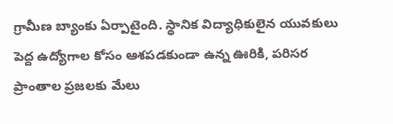గ్రామీణ బ్యాంకు ఏర్పాటైంది. స్థానిక విద్యాధికులైన యువకులు పెద్ద ఉద్యోగాల కోసం ఆశపడకుండా ఉన్న ఊరికి, పరిసర ప్రాంతాల ప్రజలకు మేలు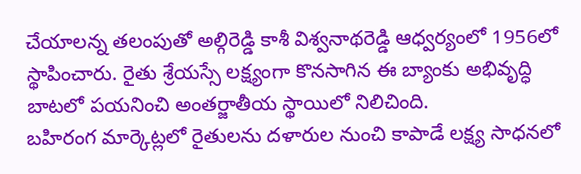చేయాలన్న తలంపుతో అల్గిరెడ్డి కాశీ విశ్వనాథరెడ్డి ఆధ్వర్యంలో 1956లో స్థాపించారు. రైతు శ్రేయస్సే లక్ష్యంగా కొనసాగిన ఈ బ్యాంకు అభివృద్ధి బాటలో పయనించి అంతర్జాతీయ స్థాయిలో నిలిచింది.
బహిరంగ మార్కెట్లలో రైతులను దళారుల నుంచి కాపాడే లక్ష్య సాధనలో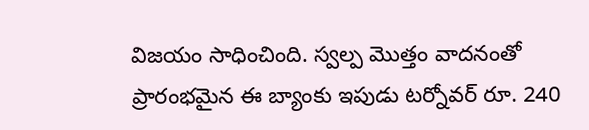విజయం సాధించింది. స్వల్ప మొత్తం వాదనంతో ప్రారంభమైన ఈ బ్యాంకు ఇపుడు టర్నోవర్ రూ. 240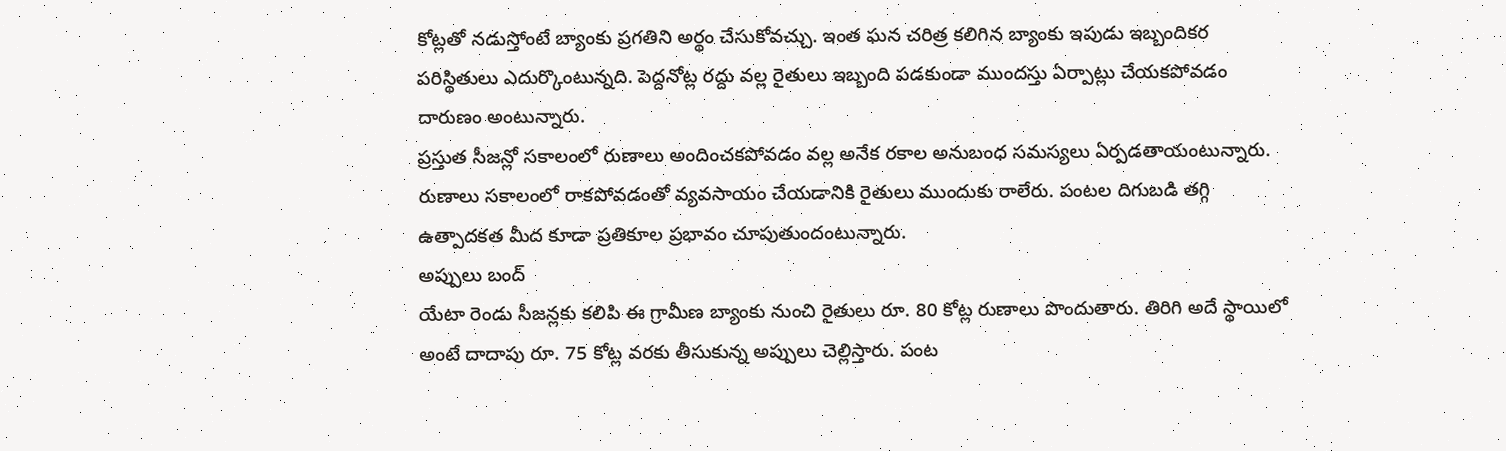కోట్లతో నడుస్తోంటే బ్యాంకు ప్రగతిని అర్థం చేసుకోవచ్చు. ఇంత ఘన చరిత్ర కలిగిన బ్యాంకు ఇపుడు ఇబ్బందికర పరిస్థితులు ఎదుర్కొంటున్నది. పెద్దనోట్ల రద్దు వల్ల రైతులు ఇబ్బంది పడకుండా ముందస్తు ఏర్పాట్లు చేయకపోవడం దారుణం అంటున్నారు.
ప్రస్తుత సీజన్లో సకాలంలో రుణాలు అందించకపోవడం వల్ల అనేక రకాల అనుబంధ సమస్యలు ఏర్పడతాయంటున్నారు. రుణాలు సకాలంలో రాకపోవడంతో వ్యవసాయం చేయడానికి రైతులు ముందుకు రాలేరు. పంటల దిగుబడి తగ్గి ఉత్పాదకత మీద కూడా ప్రతికూల ప్రభావం చూపుతుందంటున్నారు.
అప్పులు బంద్
యేటా రెండు సీజన్లకు కలిపి ఈ గ్రామీణ బ్యాంకు నుంచి రైతులు రూ. 80 కోట్ల రుణాలు పొందుతారు. తిరిగి అదే స్థాయిలో అంటే దాదాపు రూ. 75 కోట్ల వరకు తీసుకున్న అప్పులు చెల్లిస్తారు. పంట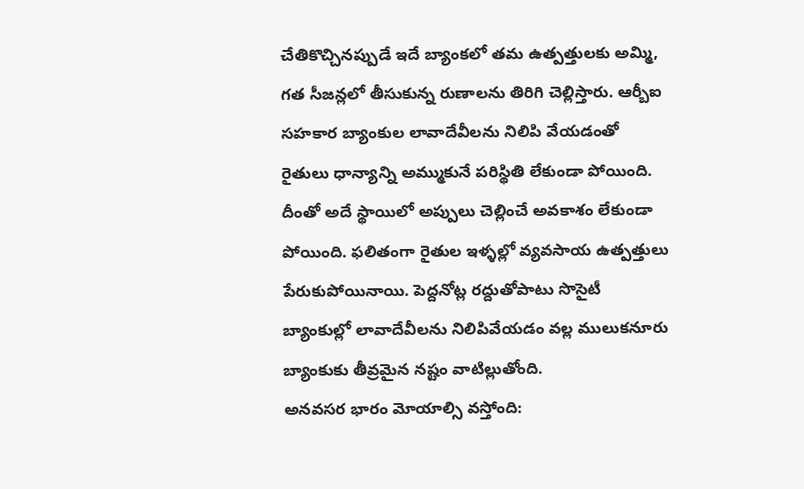చేతికొచ్చినప్పుడే ఇదే బ్యాంకలో తమ ఉత్పత్తులకు అమ్మి, గత సీజన్లలో తీసుకున్న రుణాలను తిరిగి చెల్లిస్తారు. ఆర్బీఐ సహకార బ్యాంకుల లావాదేవీలను నిలిపి వేయడంతో రైతులు ధాన్యాన్ని అమ్ముకునే పరిస్థితి లేకుండా పోయింది. దీంతో అదే స్థాయిలో అప్పులు చెల్లించే అవకాశం లేకుండా పోయింది. ఫలితంగా రైతుల ఇళ్ళల్లో వ్యవసాయ ఉత్పత్తులు పేరుకుపోయినాయి. పెద్దనోట్ల రద్దుతోపాటు సొసైటీ బ్యాంకుల్లో లావాదేవీలను నిలిపివేయడం వల్ల ములుకనూరు బ్యాంకుకు తీవ్రమైన నష్టం వాటిల్లుతోంది.
అనవసర భారం మోయాల్సి వస్తోంది: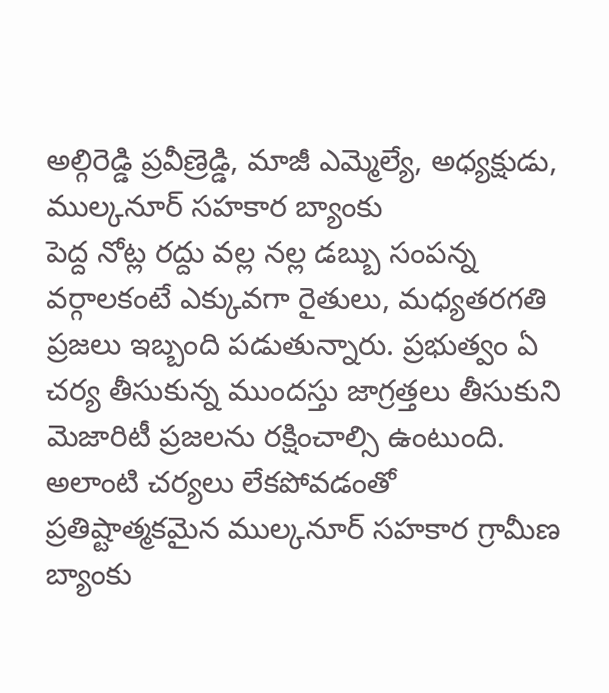అల్గిరెడ్డి ప్రవీణ్రెడ్డి, మాజీ ఎమ్మెల్యే, అధ్యక్షుడు, ముల్కనూర్ సహకార బ్యాంకు
పెద్ద నోట్ల రద్దు వల్ల నల్ల డబ్బు సంపన్న వర్గాలకంటే ఎక్కువగా రైతులు, మధ్యతరగతి ప్రజలు ఇబ్బంది పడుతున్నారు. ప్రభుత్వం ఏ చర్య తీసుకున్న ముందస్తు జాగ్రత్తలు తీసుకుని మెజారిటీ ప్రజలను రక్షించాల్సి ఉంటుంది. అలాంటి చర్యలు లేకపోవడంతో ప్రతిష్టాత్మకమైన ముల్కనూర్ సహకార గ్రామీణ బ్యాంకు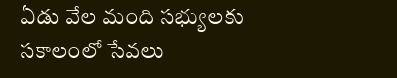ఏడు వేల మంది సభ్యులకు సకాలంలో సేవలు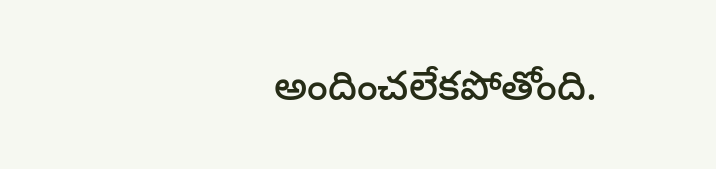అందించలేకపోతోంది.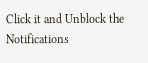Click it and Unblock the Notifications